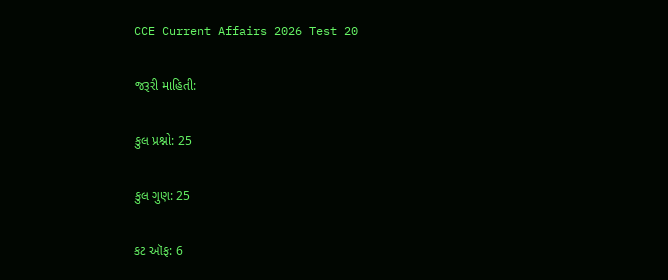CCE Current Affairs 2026 Test 20

જરૂરી માહિતી:

કુલ પ્રશ્નો: 25

કુલ ગુણ: 25

કટ ઑફ: 6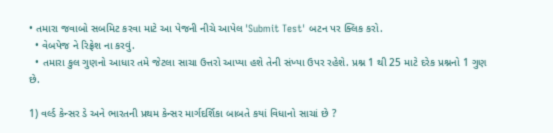• તમારા જવાબો સબમિટ કરવા માટે આ પેજની નીચે આપેલ 'Submit Test' બટન પર ક્લિક કરો.
  • વેબપેજ ને રિફ્રેશ ના કરવું.
  • તમારા કુલ ગુણનો આધાર તમે જેટલા સાચા ઉત્તરો આપ્યા હશે તેની સંખ્યા ઉપર રહેશે. પ્રશ્ન 1 થી 25 માટે દરેક પ્રશ્નનો 1 ગુણ છે.

1) વર્લ્ડ કેન્સર ડે અને ભારતની પ્રથમ કેન્સર માર્ગદર્શિકા બાબતે કયાં વિધાનો સાચાં છે ?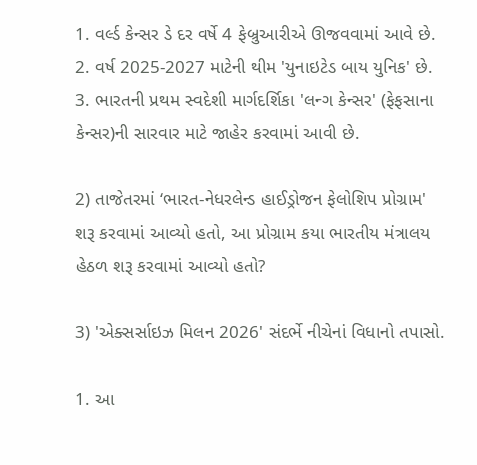1. વર્લ્ડ કેન્સર ડે દર વર્ષે 4 ફેબ્રુઆરીએ ઊજવવામાં આવે છે.
2. વર્ષ 2025-2027 માટેની થીમ 'યુનાઇટેડ બાય યુનિક' છે.
3. ભારતની પ્રથમ સ્વદેશી માર્ગદર્શિકા 'લન્ગ કેન્સર' (ફેફસાના કેન્સર)ની સારવાર માટે જાહેર કરવામાં આવી છે.

2) તાજેતરમાં ‘ભારત-નેધરલેન્ડ હાઈડ્રોજન ફેલોશિપ પ્રોગ્રામ' શરૂ કરવામાં આવ્યો હતો, આ પ્રોગ્રામ કયા ભારતીય મંત્રાલય હેઠળ શરૂ કરવામાં આવ્યો હતો?

3) 'એક્સર્સાઇઝ મિલન 2026' સંદર્ભે નીચેનાં વિધાનો તપાસો.

1. આ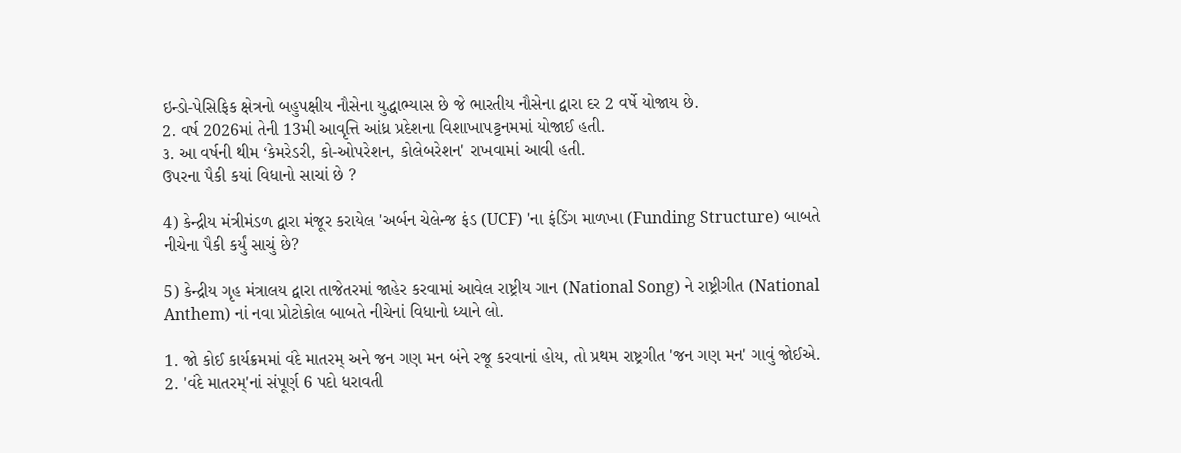ઇન્ડો-પેસિફિક ક્ષેત્રનો બહુપક્ષીય નૌસેના યુદ્ધાભ્યાસ છે જે ભારતીય નૌસેના દ્વારા દર 2 વર્ષે યોજાય છે.
2. વર્ષ 2026માં તેની 13મી આવૃત્તિ આંધ્ર પ્રદેશના વિશાખાપટ્ટનમમાં યોજાઈ હતી.
૩. આ વર્ષની થીમ ‘કેમરેડરી, કો-ઓપરેશન, કોલેબરેશન' રાખવામાં આવી હતી.
ઉપરના પૈકી કયાં વિધાનો સાચાં છે ?

4) કેન્દ્રીય મંત્રીમંડળ દ્વારા મંજૂર કરાયેલ 'અર્બન ચેલેન્જ ફંડ (UCF) 'ના ફંડિંગ માળખા (Funding Structure) બાબતે નીચેના પૈકી કર્યું સાચું છે?

5) કેન્દ્રીય ગૃહ મંત્રાલય દ્વારા તાજેતરમાં જાહેર કરવામાં આવેલ રાષ્ટ્રીય ગાન (National Song) ને રાષ્ટ્રીગીત (National Anthem) નાં નવા પ્રોટોકોલ બાબતે નીચેનાં વિધાનો ધ્યાને લો.

1. જો કોઈ કાર્યક્રમમાં વંદે માતરમ્ અને જન ગણ મન બંને રજૂ કરવાનાં હોય, તો પ્રથમ રાષ્ટ્રગીત 'જન ગણ મન' ગાવું જોઈએ.
2. 'વંદે માતરમ્'નાં સંપૂર્ણ 6 પદો ધરાવતી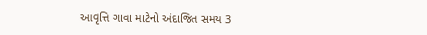આવૃત્તિ ગાવા માટેનો અંદાજિત સમય 3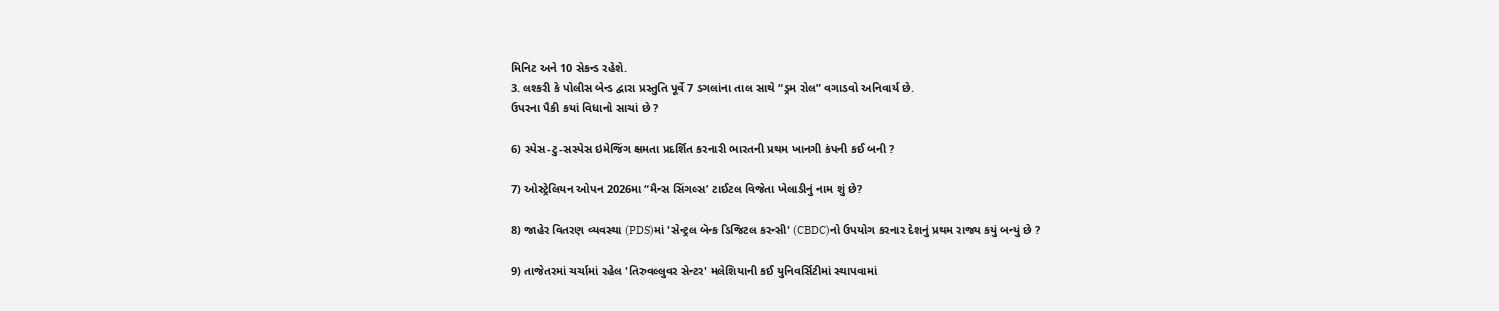મિનિટ અને 10 સેકન્ડ રહેશે.
3. લશ્કરી કે પોલીસ બેન્ડ દ્વારા પ્રસ્તુતિ પૂર્વે 7 ડગલાંના તાલ સાથે “ડ્રમ રોલ” વગાડવો અનિવાર્ય છે.
ઉપરના પૈકી કયાં વિધાનો સાચાં છે ?

6) સ્પેસ-ટુ-સસ્પેસ ઇમેજિંગ ક્ષમતા પ્રદર્શિત કરનારી ભારતની પ્રથમ ખાનગી કંપની કઈ બની ?

7) ઓસ્ટ્રેલિયન ઓપન 2026મા “મૈન્સ સિંગલ્સ’ ટાઈટલ વિજેતા ખેલાડીનું નામ શું છે?

8) જાહેર વિતરણ વ્યવસ્થા (PDS)માં 'સેન્ટ્રલ બૅન્ક ડિજિટલ કરન્સી' (CBDC)નો ઉપયોગ કરનાર દેશનું પ્રથમ રાજ્ય કયું બન્યું છે ?

9) તાજેતરમાં ચર્ચામાં રહેલ 'તિરુવલ્લુવર સેન્ટર' મલેશિયાની કઈ યુનિવર્સિટીમાં સ્થાપવામાં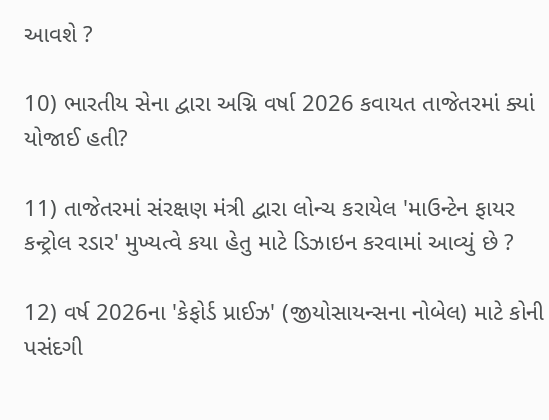આવશે ?

10) ભારતીય સેના દ્વારા અગ્નિ વર્ષા 2026 કવાયત તાજેતરમાં ક્યાં યોજાઈ હતી?

11) તાજેતરમાં સંરક્ષણ મંત્રી દ્વારા લોન્ચ કરાયેલ 'માઉન્ટેન ફાયર કન્ટ્રોલ રડાર' મુખ્યત્વે કયા હેતુ માટે ડિઝાઇન કરવામાં આવ્યું છે ?

12) વર્ષ 2026ના 'કેફોર્ડ પ્રાઈઝ' (જીયોસાયન્સના નોબેલ) માટે કોની પસંદગી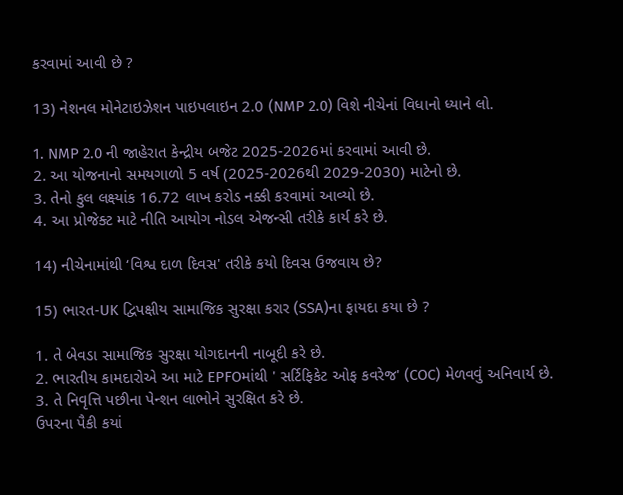કરવામાં આવી છે ?

13) નેશનલ મોનેટાઇઝેશન પાઇપલાઇન 2.0 (NMP 2.0) વિશે નીચેનાં વિધાનો ધ્યાને લો.

1. NMP 2.0 ની જાહેરાત કેન્દ્રીય બજેટ 2025-2026માં કરવામાં આવી છે.
2. આ યોજનાનો સમયગાળો 5 વર્ષ (2025-2026થી 2029-2030) માટેનો છે.
3. તેનો કુલ લક્ષ્યાંક 16.72 લાખ કરોડ નક્કી કરવામાં આવ્યો છે.
4. આ પ્રોજેક્ટ માટે નીતિ આયોગ નોડલ એજન્સી તરીકે કાર્ય કરે છે.

14) નીચેનામાંથી ‘વિશ્વ દાળ દિવસ' તરીકે કયો દિવસ ઉજવાય છે?

15) ભારત-UK દ્વિપક્ષીય સામાજિક સુરક્ષા કરાર (SSA)ના ફાયદા કયા છે ?

1. તે બેવડા સામાજિક સુરક્ષા યોગદાનની નાબૂદી કરે છે.
2. ભારતીય કામદારોએ આ માટે EPFOમાંથી ' સર્ટિફિકેટ ઓફ કવરેજ' (COC) મેળવવું અનિવાર્ય છે.
3. તે નિવૃત્તિ પછીના પેન્શન લાભોને સુરક્ષિત કરે છે.
ઉપરના પૈકી કયાં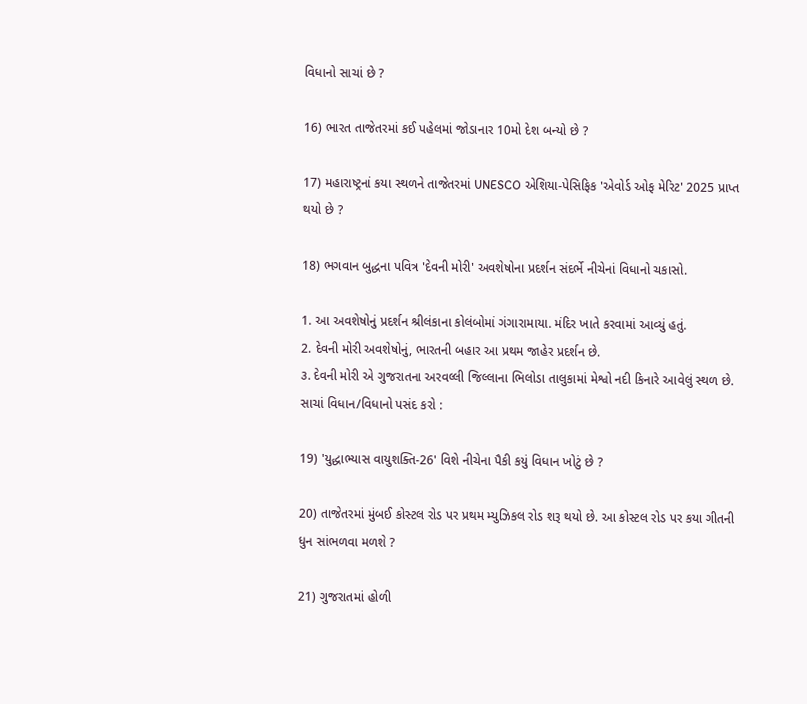વિધાનો સાચાં છે ?

16) ભારત તાજેતરમાં કઈ પહેલમાં જોડાનાર 10મો દેશ બન્યો છે ?

17) મહારાષ્ટ્રનાં કયા સ્થળને તાજેતરમાં UNESCO એશિયા-પેસિફિક 'એવોર્ડ ઓફ મેરિટ' 2025 પ્રાપ્ત થયો છે ?

18) ભગવાન બુદ્ધના પવિત્ર 'દેવની મોરી' અવશેષોના પ્રદર્શન સંદર્ભે નીચેનાં વિધાનો ચકાસો.

1. આ અવશેષોનું પ્રદર્શન શ્રીલંકાના કોલંબોમાં ગંગારામાયા. મંદિર ખાતે કરવામાં આવ્યું હતું.
2. દેવની મોરી અવશેષોનું, ભારતની બહાર આ પ્રથમ જાહેર પ્રદર્શન છે.
૩. દેવની મોરી એ ગુજરાતના અરવલ્લી જિલ્લાના ભિલોડા તાલુકામાં મેશ્વો નદી કિનારે આવેલું સ્થળ છે.
સાચાં વિધાન/વિધાનો પસંદ કરો :

19) 'યુદ્ધાભ્યાસ વાયુશક્તિ-26' વિશે નીચેના પૈકી કયું વિધાન ખોટું છે ?

20) તાજેતરમાં મુંબઈ કોસ્ટલ રોડ પર પ્રથમ મ્યુઝિકલ રોડ શરૂ થયો છે. આ કોસ્ટલ રોડ પર કયા ગીતની ધુન સાંભળવા મળશે ?

21) ગુજરાતમાં હોળી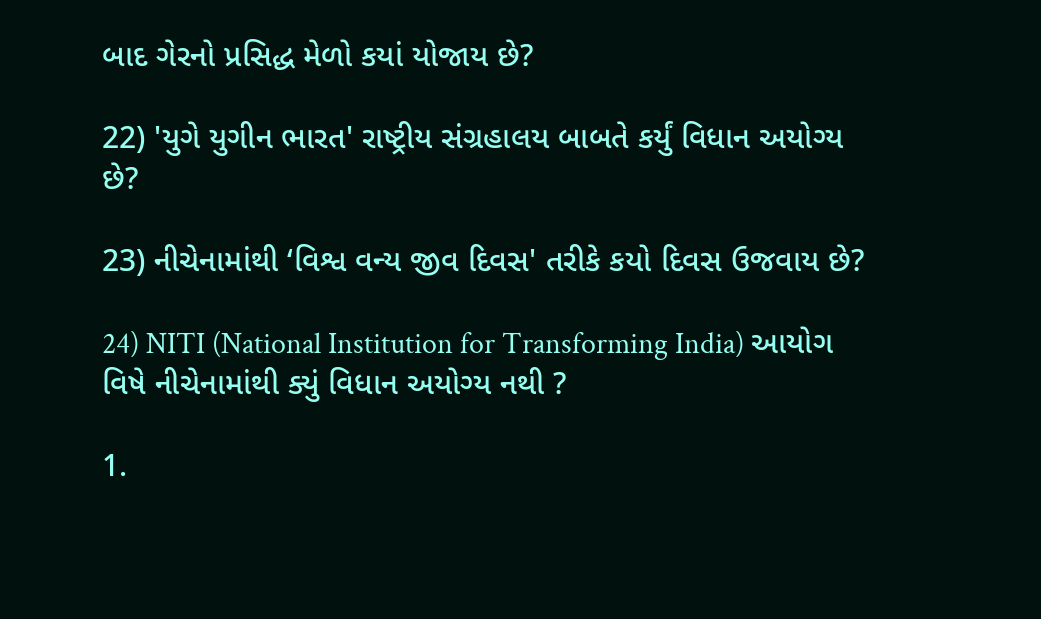બાદ ગેરનો પ્રસિદ્ધ મેળો કયાં યોજાય છે?

22) 'યુગે યુગીન ભારત' રાષ્ટ્રીય સંગ્રહાલય બાબતે કર્યું વિધાન અયોગ્ય છે?

23) નીચેનામાંથી ‘વિશ્વ વન્ય જીવ દિવસ' તરીકે કયો દિવસ ઉજવાય છે?

24) NITI (National Institution for Transforming India) આયોગ વિષે નીચેનામાંથી ક્યું વિધાન અયોગ્ય નથી ?

1.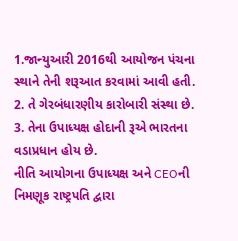1.જાન્યુઆરી 2016થી આયોજન પંચના સ્થાને તેની શરૂઆત કરવામાં આવી હતી.
2. તે ગેરબંધારણીય કારોબારી સંસ્થા છે.
3. તેના ઉપાધ્યક્ષ હોદાની રૂએ ભારતના વડાપ્રધાન હોય છે.
નીતિ આયોગના ઉપાધ્યક્ષ અને CEOની નિમણૂક રાષ્ટ્રપતિ દ્વારા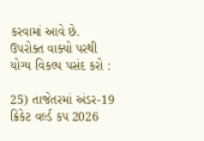કરવામાં આવે છે.
ઉપરોક્ત વાક્યો પરથી યોગ્ય વિકલ્પ પસંદ કરો :

25) તાજેતરમાં અંડર-19 ક્રિકેટ વર્લ્ડ કપ 2026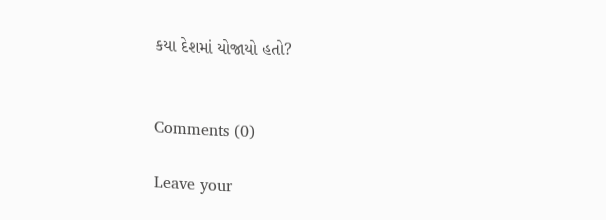કયા દેશમાં યોજાયો હતો?


Comments (0)

Leave your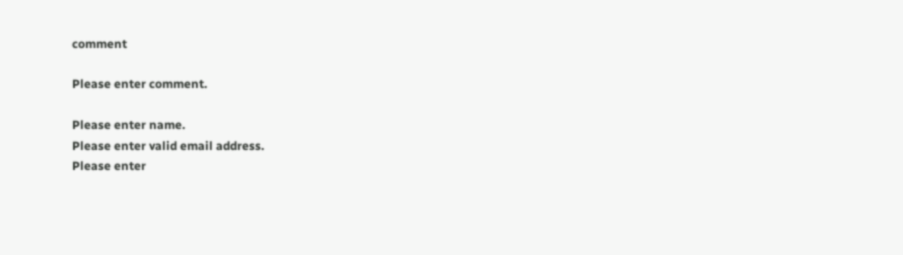comment

Please enter comment.

Please enter name.
Please enter valid email address.
Please enter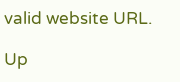valid website URL.

Up